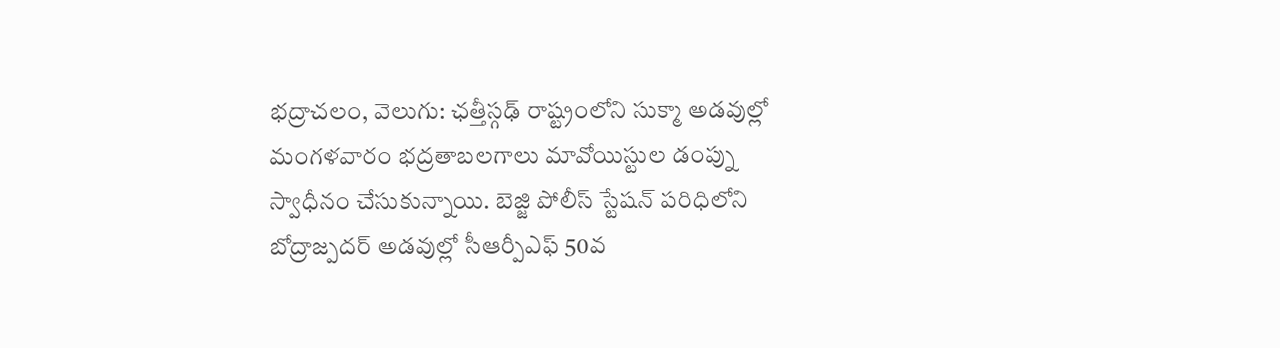భద్రాచలం, వెలుగు: ఛత్తీస్గఢ్ రాష్ట్రంలోని సుక్మా అడవుల్లో మంగళవారం భద్రతాబలగాలు మావోయిస్టుల డంప్ను స్వాధీనం చేసుకున్నాయి. బెజ్జి పోలీస్ స్టేషన్ పరిధిలోని బోద్రాజ్పదర్ అడవుల్లో సీఆర్పీఎఫ్ 50వ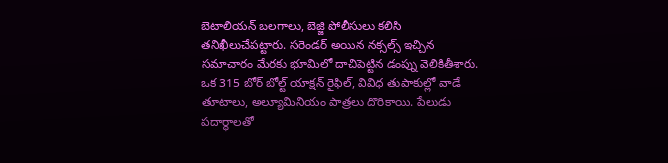బెటాలియన్ బలగాలు, బెజ్జి పోలీసులు కలిసి తనిఖీలుచేపట్టారు. సరెండర్ అయిన నక్సల్స్ ఇచ్చిన సమాచారం మేరకు భూమిలో దాచిపెట్టిన డంప్ను వెలికితీశారు.
ఒక 315 బోర్ బోల్ట్ యాక్షన్ రైఫిల్, వివిధ తుపాకుల్లో వాడే తూటాలు, అల్యూమినియం పాత్రలు దొరికాయి. పేలుడు పదార్థాలతో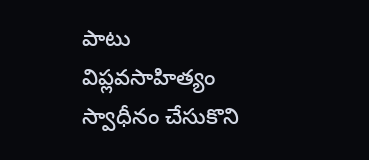పాటు విప్లవసాహిత్యం స్వాధీనం చేసుకొని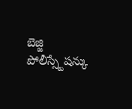బెజ్జి పోలీస్స్టేషన్కు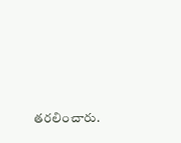తరలించారు.